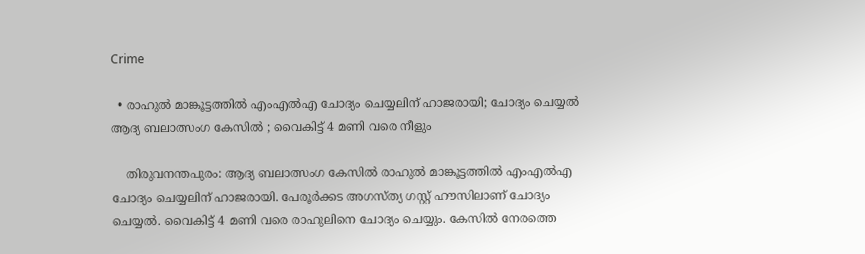Crime

  • രാഹുൽ മാങ്കൂട്ടത്തിൽ എംഎൽഎ ചോദ്യം ചെയ്യലിന് ഹാജരായി; ചോദ്യം ചെയ്യൽ ആദ്യ ബലാത്സംഗ കേസില്‍ ; വൈകിട്ട് 4 മണി വരെ നീളും

    തിരുവനന്തപുരം: ആദ്യ ബലാത്സംഗ കേസില്‍ രാഹുൽ മാങ്കൂട്ടത്തിൽ എംഎൽഎ ചോദ്യം ചെയ്യലിന് ഹാജരായി. പേരൂർക്കട അഗസ്ത്യ ഗസ്റ്റ് ഹൗസിലാണ് ചോദ്യം ചെയ്യൽ. വൈകിട്ട് 4 മണി വരെ രാഹുലിനെ ചോദ്യം ചെയ്യും. കേസിൽ നേരത്തെ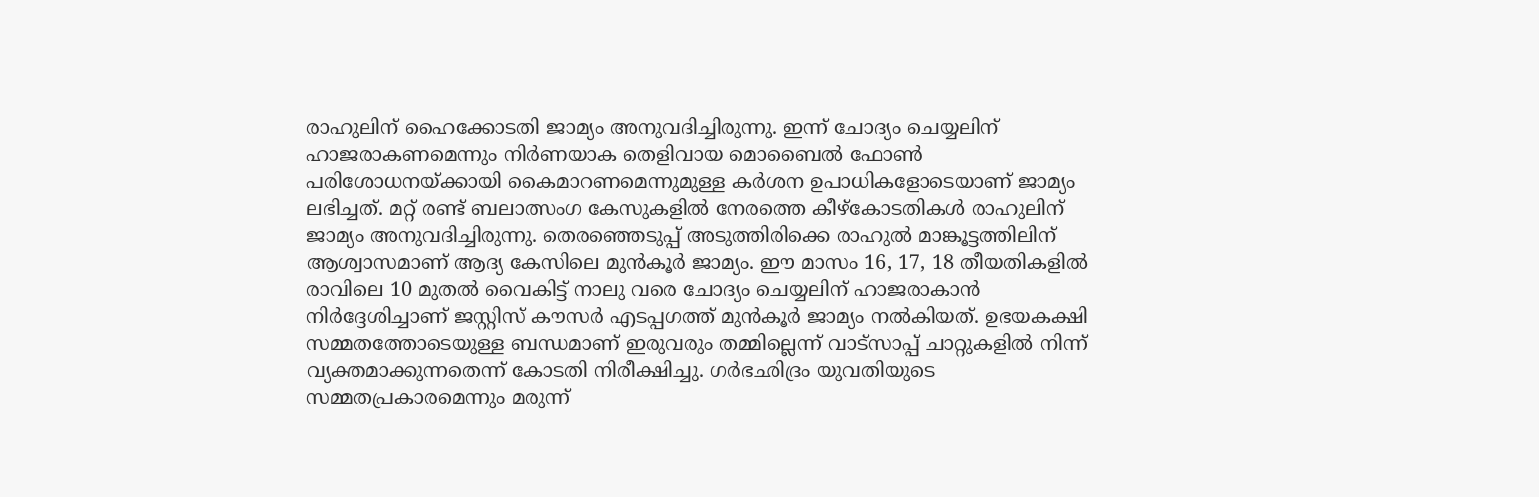രാഹുലിന് ഹൈക്കോടതി ജാമ്യം അനുവദിച്ചിരുന്നു. ഇന്ന് ചോദ്യം ചെയ്യലിന് ഹാജരാകണമെന്നും നിർണയാക തെളിവായ മൊബൈൽ ഫോൺ പരിശോധനയ്ക്കായി കൈമാറണമെന്നുമുള്ള കർശന ഉപാധികളോടെയാണ് ജാമ്യം ലഭിച്ചത്. മറ്റ് രണ്ട് ബലാത്സംഗ കേസുകളിൽ നേരത്തെ കീഴ്കോടതികൾ രാഹുലിന് ജാമ്യം അനുവദിച്ചിരുന്നു. തെരഞ്ഞെടുപ്പ് അടുത്തിരിക്കെ രാഹുൽ മാങ്കൂട്ടത്തിലിന് ആശ്വാസമാണ് ആദ്യ കേസിലെ മുൻകൂർ ജാമ്യം. ഈ മാസം 16, 17, 18 തീയതികളിൽ രാവിലെ 10 മുതൽ വൈകിട്ട് നാലു വരെ ചോദ്യം ചെയ്യലിന് ഹാജരാകാൻ നിർദ്ദേശിച്ചാണ് ജസ്റ്റിസ് കൗസർ എടപ്പഗത്ത് മുൻകൂർ ജാമ്യം നൽകിയത്. ഉഭയകക്ഷി സമ്മതത്തോടെയുള്ള ബന്ധമാണ് ഇരുവരും തമ്മില്ലെന്ന് വാട്സാപ്പ് ചാറ്റുകളിൽ നിന്ന് വ്യക്തമാക്കുന്നതെന്ന് കോടതി നിരീക്ഷിച്ചു. ഗർഭഛിദ്രം യുവതിയുടെ സമ്മതപ്രകാരമെന്നും മരുന്ന്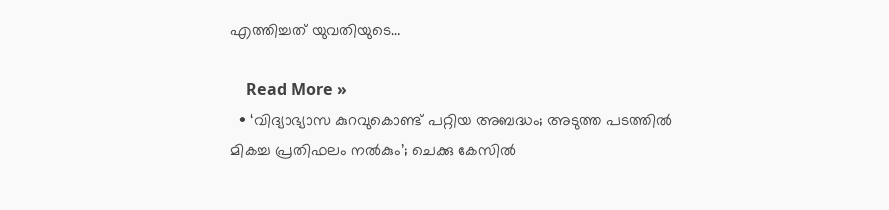എത്തിച്ചത് യുവതിയുടെ…

    Read More »
  • ‘വിദ്യാഭ്യാസ കുറവുകൊണ്ട് പറ്റിയ അബദ്ധം; അടുത്ത പടത്തില്‍ മികച്ച പ്രതിഫലം നല്‍കും’; ചെക്കു കേസില്‍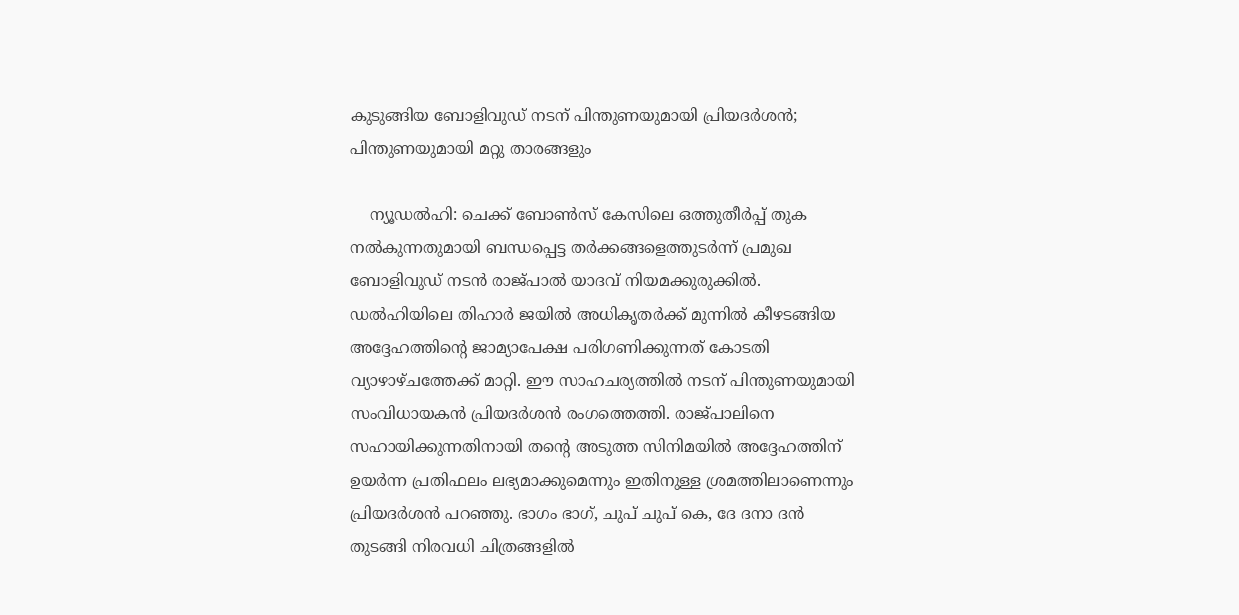കുടുങ്ങിയ ബോളിവുഡ് നടന് പിന്തുണയുമായി പ്രിയദര്‍ശന്‍; പിന്തുണയുമായി മറ്റു താരങ്ങളും

    ന്യൂഡല്‍ഹി: ചെക്ക് ബോണ്‍സ് കേസിലെ ഒത്തുതീര്‍പ്പ് തുക നല്‍കുന്നതുമായി ബന്ധപ്പെട്ട തര്‍ക്കങ്ങളെത്തുടര്‍ന്ന് പ്രമുഖ ബോളിവുഡ് നടന്‍ രാജ്പാല്‍ യാദവ് നിയമക്കുരുക്കില്‍. ഡല്‍ഹിയിലെ തിഹാര്‍ ജയില്‍ അധികൃതര്‍ക്ക് മുന്നില്‍ കീഴടങ്ങിയ അദ്ദേഹത്തിന്റെ ജാമ്യാപേക്ഷ പരിഗണിക്കുന്നത് കോടതി വ്യാഴാഴ്ചത്തേക്ക് മാറ്റി. ഈ സാഹചര്യത്തില്‍ നടന് പിന്തുണയുമായി സംവിധായകന്‍ പ്രിയദര്‍ശന്‍ രംഗത്തെത്തി. രാജ്പാലിനെ സഹായിക്കുന്നതിനായി തന്റെ അടുത്ത സിനിമയില്‍ അദ്ദേഹത്തിന് ഉയര്‍ന്ന പ്രതിഫലം ലഭ്യമാക്കുമെന്നും ഇതിനുള്ള ശ്രമത്തിലാണെന്നും പ്രിയദര്‍ശന്‍ പറഞ്ഞു. ഭാഗം ഭാഗ്, ചുപ് ചുപ് കെ, ദേ ദനാ ദന്‍ തുടങ്ങി നിരവധി ചിത്രങ്ങളില്‍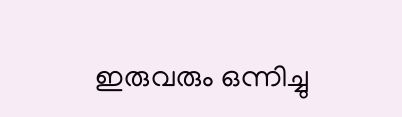ഇരുവരും ഒന്നിച്ചു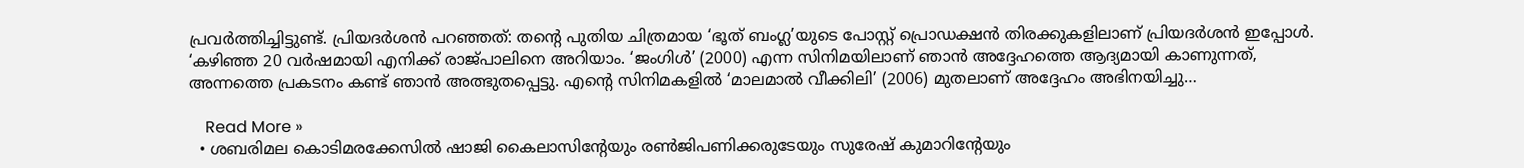പ്രവര്‍ത്തിച്ചിട്ടുണ്ട്. പ്രിയദര്‍ശന്‍ പറഞ്ഞത്: തന്റെ പുതിയ ചിത്രമായ ‘ഭൂത് ബംഗ്ല’യുടെ പോസ്റ്റ് പ്രൊഡക്ഷന്‍ തിരക്കുകളിലാണ് പ്രിയദര്‍ശന്‍ ഇപ്പോള്‍. ‘കഴിഞ്ഞ 20 വര്‍ഷമായി എനിക്ക് രാജ്പാലിനെ അറിയാം. ‘ജംഗിള്‍’ (2000) എന്ന സിനിമയിലാണ് ഞാന്‍ അദ്ദേഹത്തെ ആദ്യമായി കാണുന്നത്, അന്നത്തെ പ്രകടനം കണ്ട് ഞാന്‍ അത്ഭുതപ്പെട്ടു. എന്റെ സിനിമകളില്‍ ‘മാലമാല്‍ വീക്കിലി’ (2006) മുതലാണ് അദ്ദേഹം അഭിനയിച്ചു…

    Read More »
  • ശബരിമല കൊടിമരക്കേസിൽ ഷാജി കൈലാസിന്റേയും രണ്‍ജിപണിക്കരുടേയും സുരേഷ് കുമാറിന്‍റേയും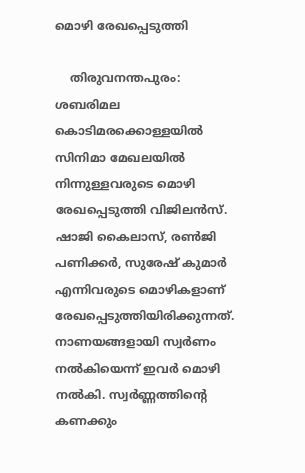മൊഴി രേഖപ്പെടുത്തി

    തിരുവനന്തപുരം: ശബരിമല കൊടിമരക്കൊള്ളയിൽ സിനിമാ മേഖലയിൽ നിന്നുള്ളവരുടെ മൊഴി രേഖപ്പെടുത്തി വിജിലൻസ്. ഷാജി കൈലാസ്, രൺജി പണിക്കർ, സുരേഷ് കുമാർ എന്നിവരുടെ മൊഴികളാണ് രേഖപ്പെടുത്തിയിരിക്കുന്നത്. നാണയങ്ങളായി സ്വർണം നൽകിയെന്ന് ഇവർ മൊഴി നൽകി. സ്വർണ്ണത്തിൻ്റെ കണക്കും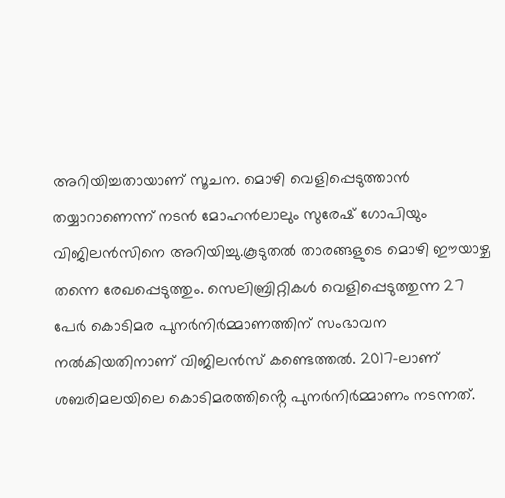അറിയിച്ചതായാണ് സൂചന. മൊഴി വെളിപ്പെടുത്താൻ തയ്യാറാണെന്ന് നടൻ മോഹൻലാലും സുരേഷ് ഗോപിയും വിജിലൻസിനെ അറിയിച്ചു.കൂടുതൽ താരങ്ങളുടെ മൊഴി ഈയാഴ്ച തന്നെ രേഖപ്പെടുത്തും. സെലിബ്രിറ്റികൾ വെളിപ്പെടുത്തുന്ന 27 പേർ കൊടിമര പുനർനിർമ്മാണത്തിന് സംഭാവന നൽകിയതിനാണ് വിജിലൻസ് കണ്ടെത്തൽ. 2017-ലാണ് ശബരിമലയിലെ കൊടിമരത്തിൻ്റെ പുനർനിർമ്മാണം നടന്നത്.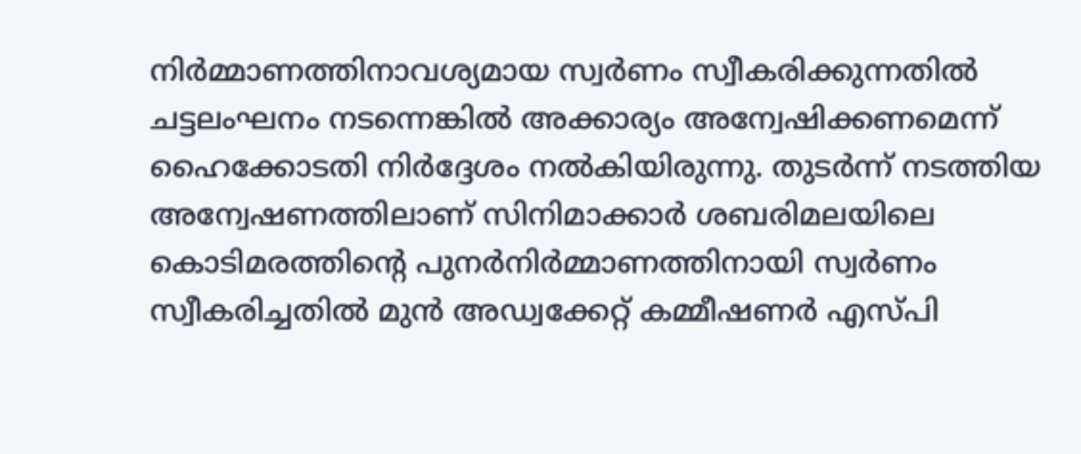നിർമ്മാണത്തിനാവശ്യമായ സ്വർണം സ്വീകരിക്കുന്നതിൽ ചട്ടലംഘനം നടന്നെങ്കിൽ അക്കാര്യം അന്വേഷിക്കണമെന്ന് ഹൈക്കോടതി നിർദ്ദേശം നൽകിയിരുന്നു. തുടർന്ന് നടത്തിയ അന്വേഷണത്തിലാണ് സിനിമാക്കാർ ശബരിമലയിലെ കൊടിമരത്തിൻ്റെ പുനർനിർമ്മാണത്തിനായി സ്വർണം സ്വീകരിച്ചതിൽ മുൻ അഡ്വക്കേറ്റ് കമ്മീഷണർ എസ്പി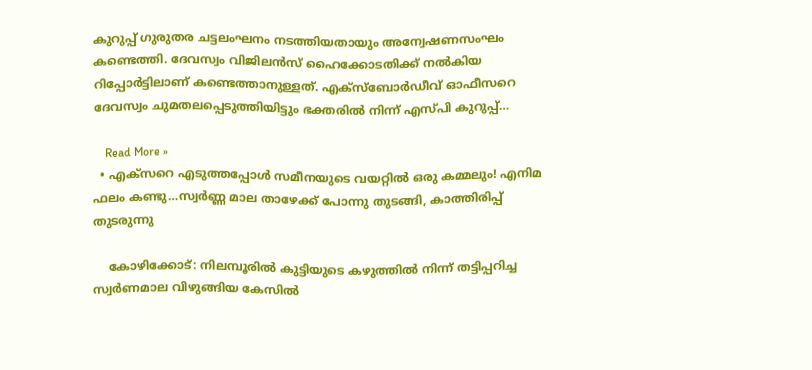കുറുപ്പ് ഗുരുതര ചട്ടലംഘനം നടത്തിയതായും അന്വേഷണസംഘം കണ്ടെത്തി. ദേവസ്വം വിജിലൻസ് ഹൈക്കോടതിക്ക് നൽകിയ റിപ്പോർട്ടിലാണ് കണ്ടെത്താനുള്ളത്. എക്‌സ്‌ബോർഡീവ് ഓഫീസറെ ദേവസ്വം ചുമതലപ്പെടുത്തിയിട്ടും ഭക്തരിൽ നിന്ന് എസ്പി കുറുപ്പ്…

    Read More »
  • എക്സറെ എടുത്തപ്പോൾ സമീനയുടെ വയറ്റിൽ ഒരു കമ്മലും! എനിമ ഫലം കണ്ടു…സ്വർണ്ണ മാല താഴേക്ക് പോന്നു തുടങ്ങി, കാത്തിരിപ്പ് തുടരുന്നു

    കോഴിക്കോട്: നിലമ്പൂരിൽ കുട്ടിയുടെ കഴുത്തിൽ നിന്ന് തട്ടിപ്പറിച്ച സ്വർണമാല വിഴുങ്ങിയ കേസിൽ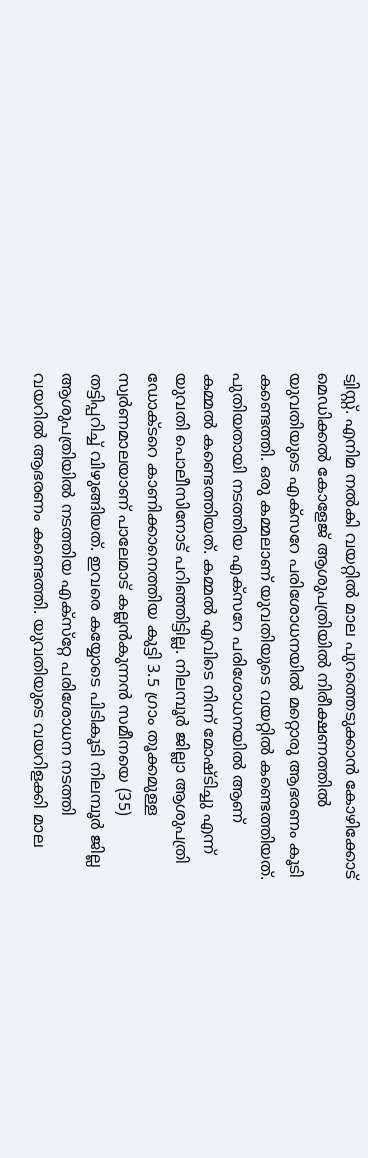ട്വിസ്റ്റ്. എനിമ നൽകി വയറ്റിൽ മാല പുറത്തെടുക്കാൻ കോഴിക്കോട് മെഡിക്കൽ കോളേജ് ആശുപത്രിയിൽ നിരീക്ഷണത്തിൽ യുവതിയുടെ എക്‌സറേ പരിശോധനയിൽ മറ്റൊരു ആഭരണം കൂടി കണ്ടെത്തി. ഒരു കമ്മലാണ് യുവതിയുടെ വയറ്റിൽ കണ്ടെത്തിയത്. പുതിയതായി നടത്തിയ എക്സറേ പരിശോധനയിൽ ആണ് കമ്മൽ കണ്ടെത്തിയത്. കമ്മൽ എവിടെ നിന്ന് മോഷ്ടിച്ചു എന്ന് യുവതി പൊലീസിനോട് പറിഞ്ഞിട്ടില്ല. നിലമ്പൂർ ജില്ലാ ആശുപത്രി ഡോക്ടറെ കാണിക്കാനെത്തിയ കുട്ടി 3.5 ഗ്രാം തൂക്കമുള്ള സ്വർണമാലയാണ് പാലേമാട് കല്ലൻകുന്നൻ സമീനയെ (35) തട്ടിപ്പറിച്ച് വിഴുങ്ങിയത്. ഇവരെ കയ്യോടെ പിടികൂടി നിലമ്പൂർ ജില്ല ആശുപത്രിയിൽ നടത്തിയ എക്‌സ്‌റ്റേ പരിശോധന നടത്തി വയറിൽ ആഭരണം കണ്ടെത്തി. യുവതിയുടെ വയറിളക്കി മാല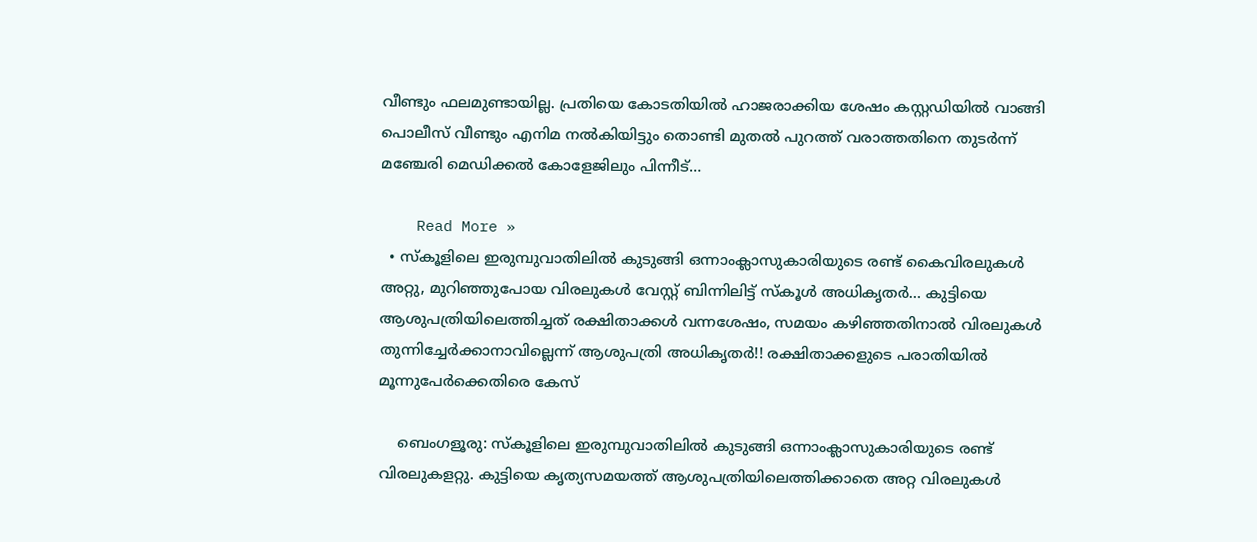വീണ്ടും ഫലമുണ്ടായില്ല. പ്രതിയെ കോടതിയിൽ ഹാജരാക്കിയ ശേഷം കസ്റ്റഡിയിൽ വാങ്ങി പൊലീസ് വീണ്ടും എനിമ നൽകിയിട്ടും തൊണ്ടി മുതൽ പുറത്ത് വരാത്തതിനെ തുടർന്ന് മഞ്ചേരി മെഡിക്കൽ കോളേജിലും പിന്നീട്…

    Read More »
  • സ്കൂളിലെ ഇരുമ്പുവാതിലിൽ കുടുങ്ങി ഒന്നാംക്ലാസുകാരിയുടെ രണ്ട് കൈവിരലുകൾ അറ്റു, മുറിഞ്ഞുപോയ വിരലുകൾ വേസ്റ്റ് ബിന്നിലിട്ട് സ്കൂൾ അധികൃതർ… കുട്ടിയെ ആശുപത്രിയിലെത്തിച്ചത് രക്ഷിതാക്കൾ വന്നശേഷം, സമയം കഴിഞ്ഞതിനാൽ വിരലുകൾ തുന്നിച്ചേർക്കാനാവില്ലെന്ന് ആശുപത്രി അധികൃതർ!! രക്ഷിതാക്കളുടെ പരാതിയിൽ മൂന്നുപേർക്കെതിരെ കേസ്

    ബെംഗളൂരു: സ്കൂളിലെ ഇരുമ്പുവാതിലിൽ കുടുങ്ങി ഒന്നാംക്ലാസുകാരിയുടെ രണ്ട് വിരലുകളറ്റു. കുട്ടിയെ കൃത്യസമയത്ത് ആശുപത്രിയിലെത്തിക്കാതെ അറ്റ വിരലുകൾ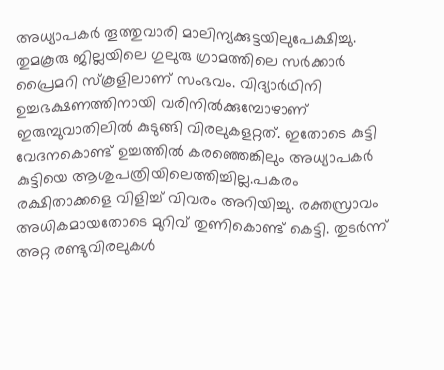അധ്യാപകർ തൂത്തുവാരി മാലിന്യക്കുട്ടയിലുപേക്ഷിച്ചു. തുമകൂരു ജില്ലയിലെ ഗുലുരു ഗ്രാമത്തിലെ സർക്കാർ പ്രൈമറി സ്കൂളിലാണ് സംഭവം. വിദ്യാർഥിനി ഉച്ചഭക്ഷണത്തിനായി വരിനിൽക്കുമ്പോഴാണ് ഇരുമ്പുവാതിലിൽ കുടുങ്ങി വിരലുകളറ്റത്. ഇതോടെ കുട്ടി വേദനകൊണ്ട് ഉച്ചത്തിൽ കരഞ്ഞെങ്കിലും അധ്യാപകർ കുട്ടിയെ ആശുപത്രിയിലെത്തിച്ചില്ല.പകരം രക്ഷിതാക്കളെ വിളിച്ച് വിവരം അറിയിച്ചു. രക്തസ്രാവം അധികമായതോടെ മുറിവ് തുണികൊണ്ട് കെട്ടി. തുടർന്ന് അറ്റ രണ്ടുവിരലുകൾ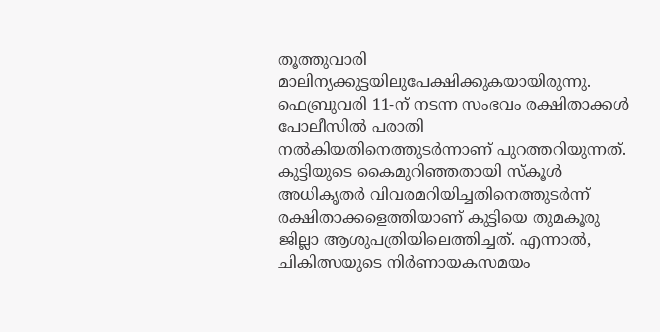തൂത്തുവാരി മാലിന്യക്കുട്ടയിലുപേക്ഷിക്കുകയായിരുന്നു. ഫെബ്രുവരി 11-ന് നടന്ന സംഭവം രക്ഷിതാക്കൾ പോലീസിൽ പരാതി നൽകിയതിനെത്തുടർന്നാണ് പുറത്തറിയുന്നത്. കുട്ടിയുടെ കൈമുറിഞ്ഞതായി സ്കൂൾ അധികൃതർ വിവരമറിയിച്ചതിനെത്തുടർന്ന് രക്ഷിതാക്കളെത്തിയാണ് കുട്ടിയെ തുമകൂരു ജില്ലാ ആശുപത്രിയിലെത്തിച്ചത്. എന്നാൽ, ചികിത്സയുടെ നിർണായകസമയം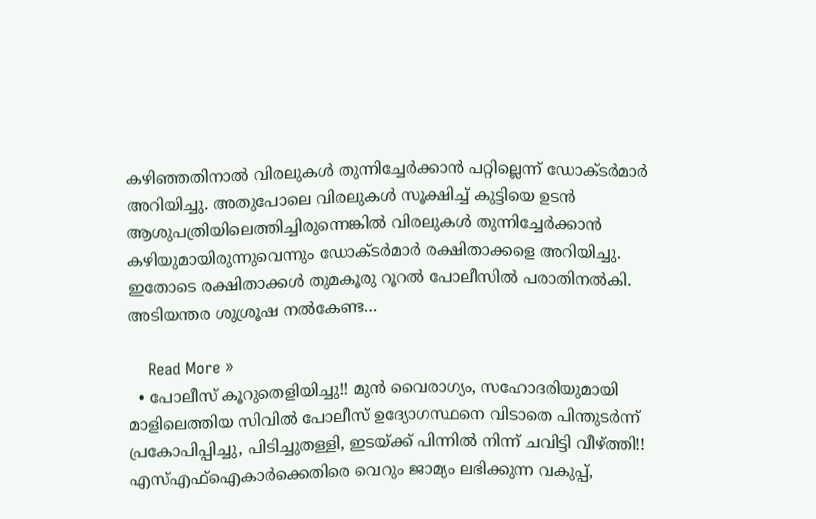കഴിഞ്ഞതിനാൽ വിരലുകൾ തുന്നിച്ചേർക്കാൻ പറ്റില്ലെന്ന് ഡോക്ടർമാർ അറിയിച്ചു. അതുപോലെ വിരലുകൾ സൂക്ഷിച്ച് കുട്ടിയെ ഉടൻ ആശുപത്രിയിലെത്തിച്ചിരുന്നെങ്കിൽ വിരലുകൾ തുന്നിച്ചേർക്കാൻ കഴിയുമായിരുന്നുവെന്നും ഡോക്ടർമാർ രക്ഷിതാക്കളെ അറിയിച്ചു. ഇതോടെ രക്ഷിതാക്കൾ തുമകൂരു റൂറൽ പോലീസിൽ പരാതിനൽകി. അടിയന്തര ശുശ്രൂഷ നൽകേണ്ട…

    Read More »
  • പോലീസ് കൂറുതെളിയിച്ചു!! മുൻ വൈരാഗ്യം, സഹോദരിയുമായി മാളിലെത്തിയ സിവിൽ പോലീസ് ഉദ്യോഗസ്ഥനെ വിടാതെ പിന്തുടർന്ന് പ്രകോപിപ്പിച്ചു, പിടിച്ചുതള്ളി, ഇടയ്ക്ക് പിന്നിൽ നിന്ന് ചവിട്ടി വീഴ്ത്തി!! എസ്എഫ്ഐകാർക്കെതിരെ വെറും ജാമ്യം ലഭിക്കുന്ന വകുപ്പ്,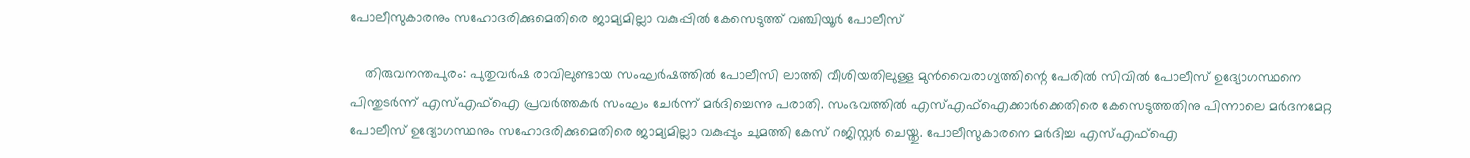പോലീസുകാരനും സഹോദരിക്കുമെതിരെ ജാമ്യമില്ലാ വകുപ്പിൽ കേസെടുത്ത് വഞ്ചിയൂർ പോലീസ്

    തിരുവനന്തപുരം: പുതുവർഷ രാവിലുണ്ടായ സംഘർഷത്തിൽ പോലീസി ലാത്തി വീശിയതിലുള്ള മുൻവൈരാഗ്യത്തിന്റെ പേരിൽ സിവിൽ പോലീസ് ഉദ്യോഗസ്ഥനെ പിന്തുടർന്ന് എസ്എഫ്ഐ പ്രവർത്തകർ സംഘം ചേർന്ന് മർദിച്ചെന്നു പരാതി. സംഭവത്തിൽ എസ്എഫ്ഐക്കാർക്കെതിരെ കേസെടുത്തതിനു പിന്നാലെ മർദനമേറ്റ പോലീസ് ഉദ്യോഗസ്ഥനും സഹോദരിക്കുമെതിരെ ജാമ്യമില്ലാ വകുപ്പും ചുമത്തി കേസ് റജിസ്റ്റർ ചെയ്തു. പോലീസുകാരനെ മർദിച്ച എസ്എഫ്ഐ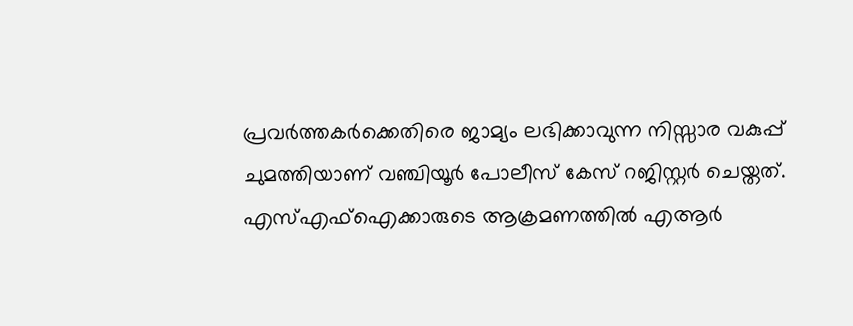പ്രവർത്തകർക്കെതിരെ ജാമ്യം ലഭിക്കാവുന്ന നിസ്സാര വകുപ്പ് ചുമത്തിയാണ് വഞ്ചിയൂർ പോലീസ് കേസ് റജിസ്റ്റർ ചെയ്തത്. എസ്എഫ്ഐക്കാരുടെ ആക്രമണത്തിൽ എആർ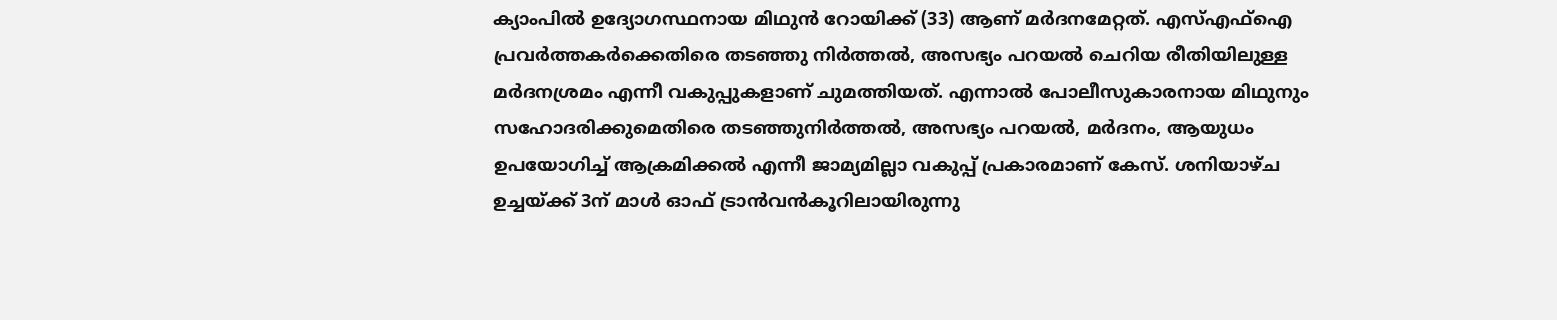ക്യാംപിൽ ഉദ്യോഗസ്ഥനായ മിഥുൻ റോയിക്ക് (33) ആണ് മർദനമേറ്റത്. എസ്എഫ്ഐ പ്രവർത്തക‍ർക്കെതിരെ തടഞ്ഞു നിർത്തൽ, അസഭ്യം പറയൽ ചെറിയ രീതിയിലുള്ള മർദനശ്രമം എന്നീ വകുപ്പുകളാണ് ചുമത്തിയത്. എന്നാൽ പോലീസുകാരനായ മിഥുനും സഹോദരിക്കുമെതിരെ തടഞ്ഞുനിർത്തൽ, അസഭ്യം പറയൽ, മർദനം, ആയുധം ഉപയോഗിച്ച് ആക്രമിക്കൽ എന്നീ ജാമ്യമില്ലാ വകുപ്പ് പ്രകാരമാണ് കേസ്. ശനിയാഴ്ച ഉച്ചയ്ക്ക് 3ന് മാൾ ഓഫ് ട്രാൻവൻകൂറിലായിരുന്നു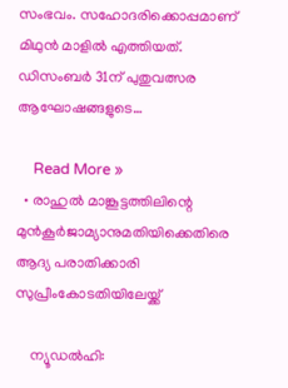സംഭവം. സഹോദരിക്കൊപ്പമാണ് മിഥുൻ മാളിൽ എത്തിയത്. ഡിസംബർ 31ന് പുതുവത്സര ആഘോഷങ്ങളുടെ…

    Read More »
  • രാഹുൽ മാങ്കൂട്ടത്തിലിന്റെ മുൻകൂർജാമ്യാനുമതിയിക്കെതിരെ ആദ്യ പരാതിക്കാരി സുപ്രീംകോടതിയിലേയ്ക്ക്

    ന്യൂഡൽഹി: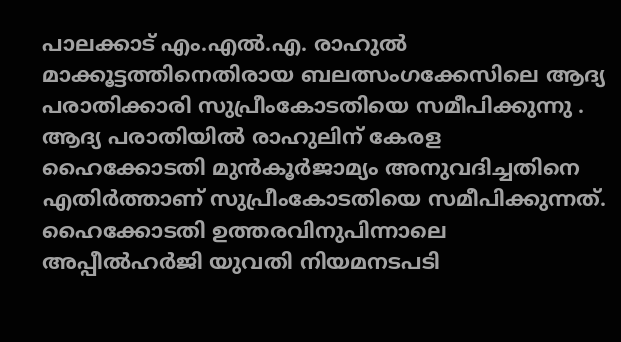പാലക്കാട് എം.എൽ.എ. രാഹുൽ മാക്കൂട്ടത്തിനെതിരായ ബലത്സംഗക്കേസിലെ ആദ്യ പരാതിക്കാരി സുപ്രീംകോടതിയെ സമീപിക്കുന്നു . ആദ്യ പരാതിയിൽ രാഹുലിന് കേരള ഹൈക്കോടതി മുൻകൂർജാമ്യം അനുവദിച്ചതിനെ എതിർത്താണ് സുപ്രീംകോടതിയെ സമീപിക്കുന്നത്. ഹൈക്കോടതി ഉത്തരവിനുപിന്നാലെ അപ്പീൽഹർജി യുവതി നിയമനടപടി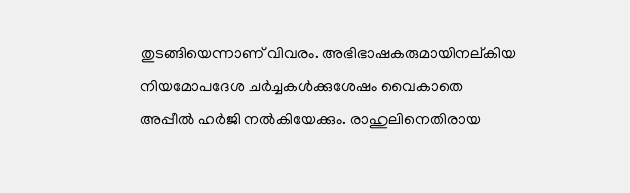തുടങ്ങിയെന്നാണ് വിവരം. അഭിഭാഷകരുമായിനല്കിയ നിയമോപദേശ ചർച്ചകൾക്കുശേഷം വൈകാതെ അപ്പീൽ ഹർജി നൽകിയേക്കും. രാഹുലിനെതിരായ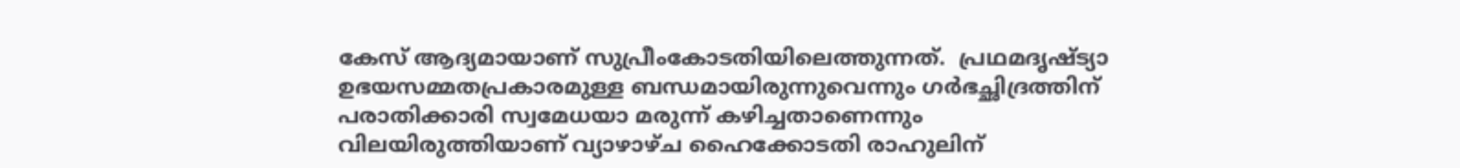കേസ് ആദ്യമായാണ് സുപ്രീംകോടതിയിലെത്തുന്നത്.  പ്രഥമദൃഷ്ട്യാ ഉഭയസമ്മതപ്രകാരമുള്ള ബന്ധമായിരുന്നുവെന്നും ഗർഭച്ഛിദ്രത്തിന് പരാതിക്കാരി സ്വമേധയാ മരുന്ന് കഴിച്ചതാണെന്നും വിലയിരുത്തിയാണ് വ്യാഴാഴ്ച ഹൈക്കോടതി രാഹുലിന്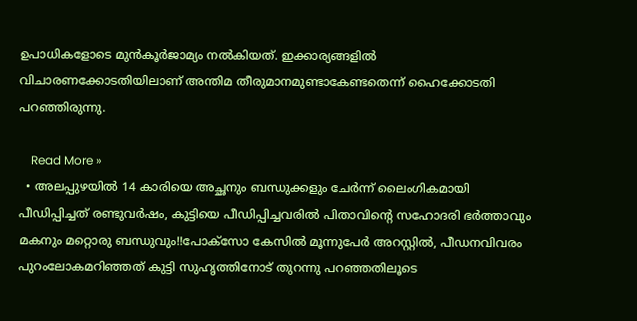ഉപാധികളോടെ മുൻകൂർജാമ്യം നൽകിയത്. ഇക്കാര്യങ്ങളിൽ വിചാരണക്കോടതിയിലാണ് അന്തിമ തീരുമാനമുണ്ടാകേണ്ടതെന്ന് ഹൈക്കോടതി പറഞ്ഞിരുന്നു.

    Read More »
  • അലപ്പുഴയിൽ 14 കാരിയെ അച്ഛനും ബന്ധുക്കളും ചേർന്ന് ലൈംഗികമായി പീഡിപ്പിച്ചത് രണ്ടുവർഷം, കുട്ടിയെ പീഡിപ്പിച്ചവരിൽ പിതാവിന്റെ സഹോദരി ഭർത്താവും മകനും മറ്റൊരു ബന്ധുവും!!പോക്സോ കേസിൽ മൂന്നുപേർ അറസ്റ്റിൽ, പീഡനവിവരം പുറംലോകമറിഞ്ഞത് കുട്ടി സുഹൃത്തിനോട് തുറന്നു പറഞ്ഞതിലൂടെ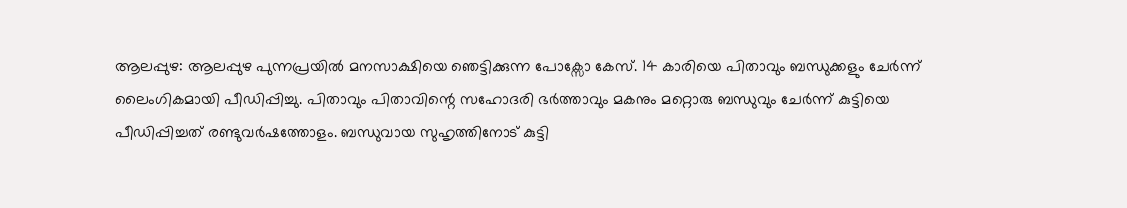ആലപ്പുഴ: ആലപ്പുഴ പുന്നപ്രയിൽ മനസാക്ഷിയെ ഞെട്ടിക്കുന്ന പോക്സോ കേസ്. 14 കാരിയെ പിതാവും ബന്ധുക്കളും ചേർന്ന് ലൈംഗികമായി പീഡിപ്പിച്ചു. പിതാവും പിതാവിന്റെ സഹോദരി ഭർത്താവും മകനും മറ്റൊരു ബന്ധുവും ചേർന്ന് കുട്ടിയെ പീഡിപ്പിച്ചത് രണ്ടുവർഷത്തോളം. ബന്ധുവായ സുഹൃത്തിനോട് കുട്ടി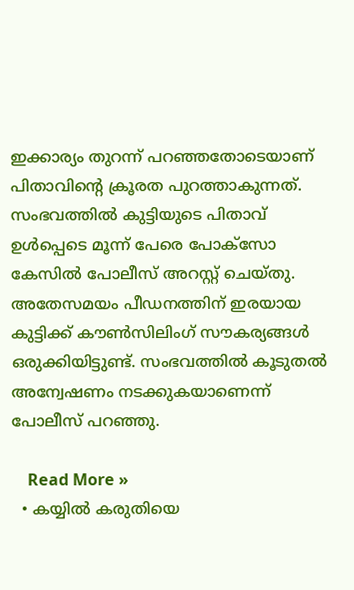ഇക്കാര്യം തുറന്ന് പറഞ്ഞതോടെയാണ് പിതാവിന്റെ ക്രൂരത പുറത്താകുന്നത്. സംഭവത്തിൽ കുട്ടിയുടെ പിതാവ് ഉൾപ്പെടെ മൂന്ന് പേരെ പോക്സോ കേസിൽ പോലീസ് അറസ്റ്റ് ചെയ്തു. അതേസമയം പീഡനത്തിന് ഇരയായ കുട്ടിക്ക് കൗൺസിലിംഗ് സൗകര്യങ്ങൾ ഒരുക്കിയിട്ടുണ്ട്. സംഭവത്തിൽ കൂടുതൽ അന്വേഷണം നടക്കുകയാണെന്ന് പോലീസ് പറഞ്ഞു.

    Read More »
  • കയ്യിൽ കരുതിയെ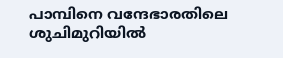പാമ്പിനെ വന്ദേഭാരതിലെ ശുചിമുറിയിൽ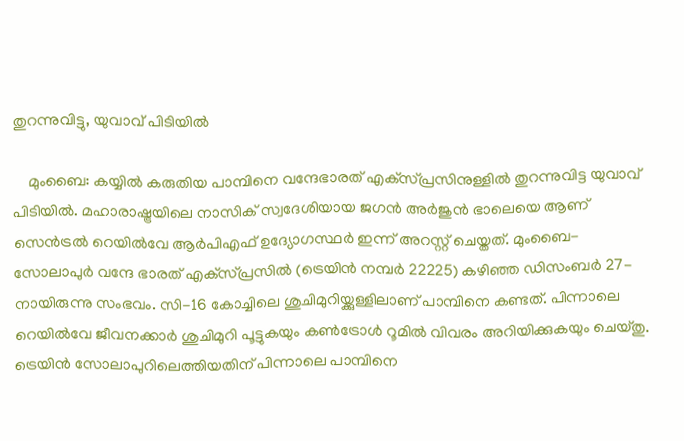തുറന്നുവിട്ടു, യുവാവ് പിടിയിൽ

    മുംബൈ: കയ്യിൽ കരുതിയ പാമ്പിനെ വന്ദേഭാരത് എക്‌സ്പ്രസിനുള്ളിൽ തുറന്നുവിട്ട യുവാവ് പിടിയിൽ. മഹാരാഷ്ട്രയിലെ നാസിക് സ്വദേശിയായ ജഗൻ അർജുൻ ഭാലെയെ ആണ് സെൻട്രൽ റെയിൽവേ ആർപിഎഫ് ഉദ്യോഗസ്ഥർ ഇന്ന് അറസ്റ്റ് ചെയ്തത്. മുംബൈ-സോലാപുർ വന്ദേ ഭാരത് എക്‌സ്പ്രസിൽ (ട്രെയിൻ നമ്പർ 22225) കഴിഞ്ഞ ഡിസംബർ 27-നായിരുന്നു സംഭവം. സി-16 കോച്ചിലെ ശുചിമുറിയ്ക്കുള്ളിലാണ് പാമ്പിനെ കണ്ടത്. പിന്നാലെ റെയിൽവേ ജീവനക്കാർ ശുചിമുറി പൂട്ടുകയും കൺട്രോൾ റൂമിൽ വിവരം അറിയിക്കുകയും ചെയ്തു. ട്രെയിൻ സോലാപുറിലെത്തിയതിന് പിന്നാലെ പാമ്പിനെ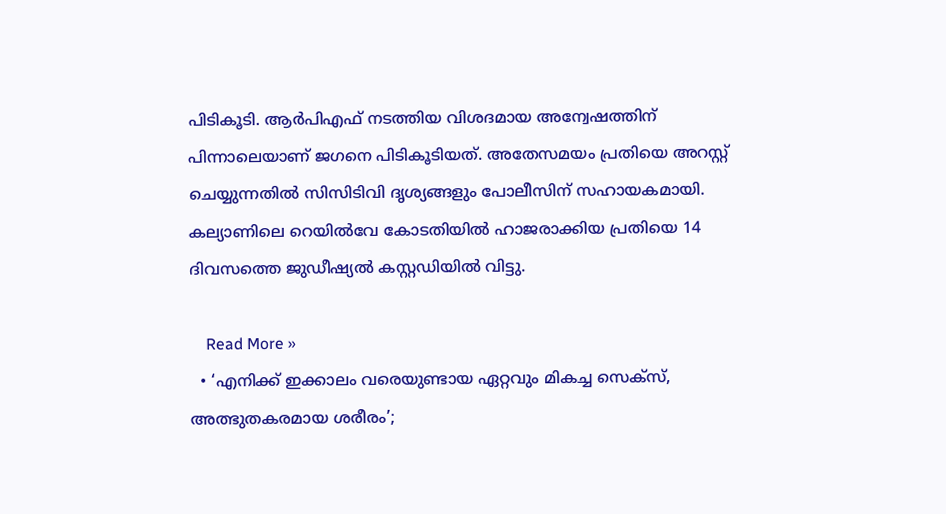പിടികൂടി. ആർപിഎഫ് നടത്തിയ വിശദമായ അന്വേഷത്തിന് പിന്നാലെയാണ് ജഗനെ പിടികൂടിയത്. അതേസമയം പ്രതിയെ അറസ്റ്റ് ചെയ്യുന്നതിൽ സിസിടിവി ദൃശ്യങ്ങളും പോലീസിന് സഹായകമായി. കല്യാണിലെ റെയിൽവേ കോടതിയിൽ ഹാജരാക്കിയ പ്രതിയെ 14 ദിവസത്തെ ജുഡീഷ്യൽ കസ്റ്റഡിയിൽ വിട്ടു.

    Read More »
  • ‘എനിക്ക് ഇക്കാലം വരെയുണ്ടായ ഏറ്റവും മികച്ച സെക്‌സ്, അത്ഭുതകരമായ ശരീരം’;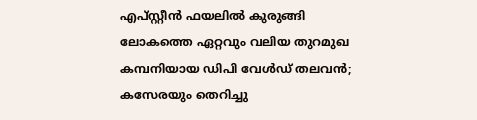എപ്‌സ്റ്റീന്‍ ഫയലില്‍ കുരുങ്ങി ലോകത്തെ ഏറ്റവും വലിയ തുറമുഖ കമ്പനിയായ ഡിപി വേള്‍ഡ് തലവന്‍; കസേരയും തെറിച്ചു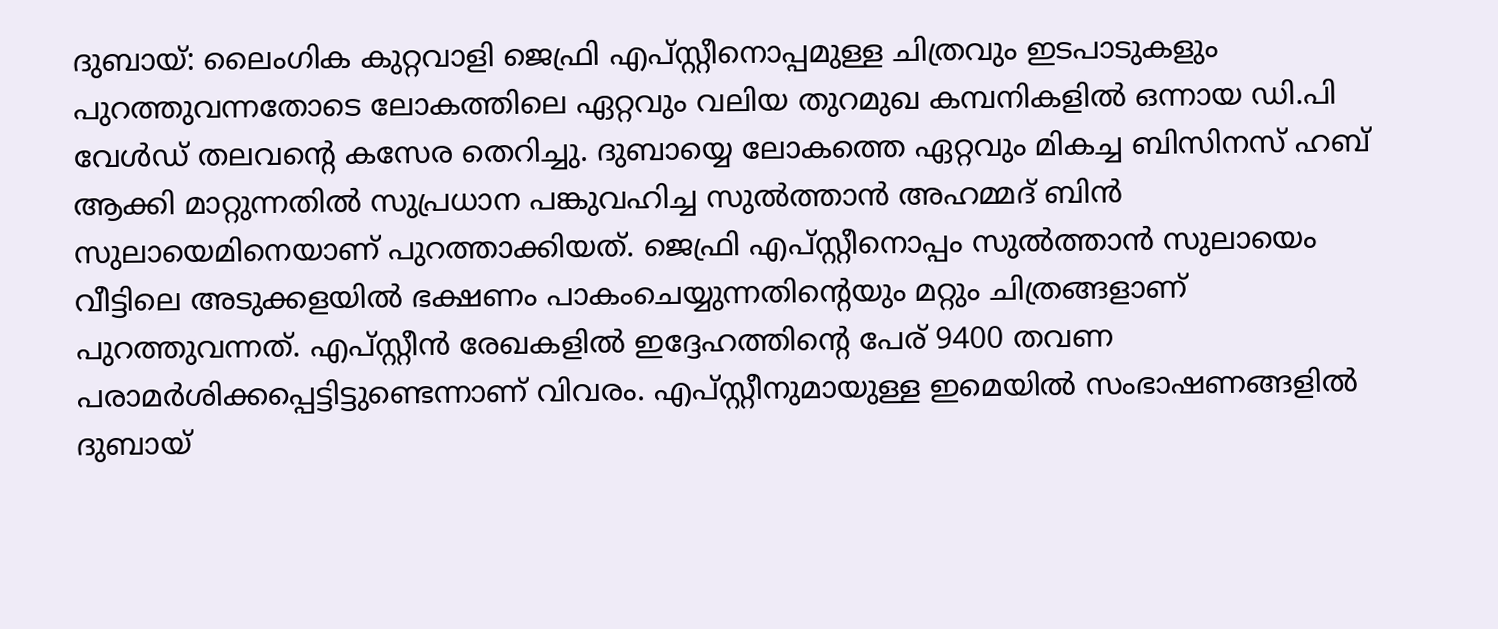ദുബായ്: ലൈംഗിക കുറ്റവാളി ജെഫ്രി എപ്സ്റ്റീനൊപ്പമുള്ള ചിത്രവും ഇടപാടുകളും പുറത്തുവന്നതോടെ ലോകത്തിലെ ഏറ്റവും വലിയ തുറമുഖ കമ്പനികളില്‍ ഒന്നായ ഡി.പി വേള്‍ഡ് തലവന്റെ കസേര തെറിച്ചു. ദുബായ്യെ ലോകത്തെ ഏറ്റവും മികച്ച ബിസിനസ് ഹബ് ആക്കി മാറ്റുന്നതില്‍ സുപ്രധാന പങ്കുവഹിച്ച സുല്‍ത്താന്‍ അഹമ്മദ് ബിന്‍ സുലായെമിനെയാണ് പുറത്താക്കിയത്. ജെഫ്രി എപ്സ്റ്റീനൊപ്പം സുല്‍ത്താന്‍ സുലായെം വീട്ടിലെ അടുക്കളയില്‍ ഭക്ഷണം പാകംചെയ്യുന്നതിന്റെയും മറ്റും ചിത്രങ്ങളാണ് പുറത്തുവന്നത്. എപ്സ്റ്റീന്‍ രേഖകളില്‍ ഇദ്ദേഹത്തിന്റെ പേര് 9400 തവണ പരാമര്‍ശിക്കപ്പെട്ടിട്ടുണ്ടെന്നാണ് വിവരം. എപ്സ്റ്റീനുമായുള്ള ഇമെയില്‍ സംഭാഷണങ്ങളില്‍ ദുബായ്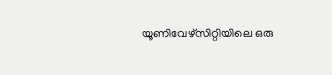യൂണിവേഴ്‌സിറ്റിയിലെ ഒരു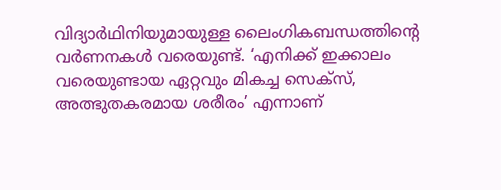വിദ്യാര്‍ഥിനിയുമായുള്ള ലൈംഗികബന്ധത്തിന്റെ വര്‍ണനകള്‍ വരെയുണ്ട്. ‘എനിക്ക് ഇക്കാലം വരെയുണ്ടായ ഏറ്റവും മികച്ച സെക്‌സ്, അത്ഭുതകരമായ ശരീരം’ എന്നാണ്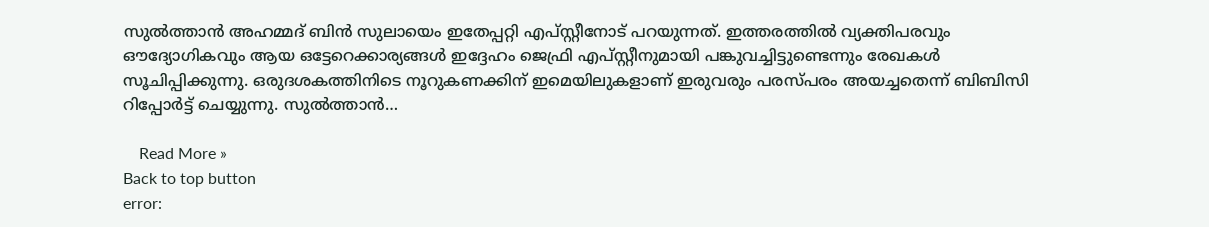സുല്‍ത്താന്‍ അഹമ്മദ് ബിന്‍ സുലായെം ഇതേപ്പറ്റി എപ്സ്റ്റീനോട് പറയുന്നത്. ഇത്തരത്തില്‍ വ്യക്തിപരവും ഔദ്യോഗികവും ആയ ഒട്ടേറെക്കാര്യങ്ങള്‍ ഇദ്ദേഹം ജെഫ്രി എപ്സ്റ്റീനുമായി പങ്കുവച്ചിട്ടുണ്ടെന്നും രേഖകള്‍ സൂചിപ്പിക്കുന്നു. ഒരുദശകത്തിനിടെ നൂറുകണക്കിന് ഇമെയിലുകളാണ് ഇരുവരും പരസ്പരം അയച്ചതെന്ന് ബിബിസി റിപ്പോര്‍ട്ട് ചെയ്യുന്നു. സുല്‍ത്താന്‍…

    Read More »
Back to top button
error: